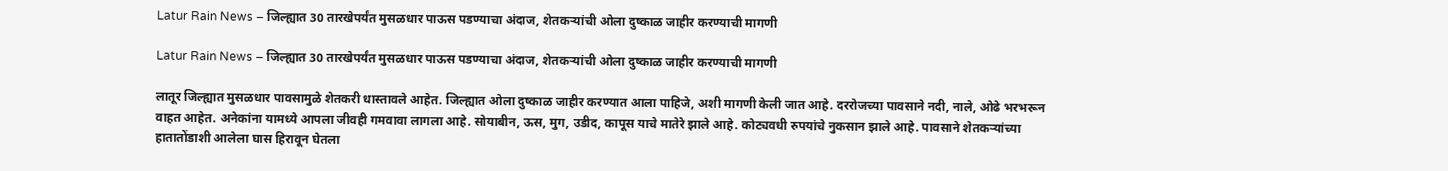Latur Rain News – जिल्ह्यात 30 तारखेपर्यंत मुसळधार पाऊस पडण्याचा अंदाज, शेतकऱ्यांची ओला दुष्काळ जाहीर करण्याची मागणी

Latur Rain News – जिल्ह्यात 30 तारखेपर्यंत मुसळधार पाऊस पडण्याचा अंदाज, शेतकऱ्यांची ओला दुष्काळ जाहीर करण्याची मागणी

लातूर जिल्ह्यात मुसळधार पावसामुळे शेतकरी धास्तावले आहेत. जिल्ह्यात ओला दुष्काळ जाहीर करण्यात आला पाहिजे, अशी मागणी केली जात आहे. दररोजच्या पावसाने नदी, नाले, ओढे भरभरून वाहत आहेत. अनेकांना यामध्ये आपला जीवही गमवावा लागला आहे. सोयाबीन, ऊस, मुग, उडीद, कापूस याचे मातेरे झाले आहे. कोट्यवधी रुपयांचे नुकसान झाले आहे. पावसाने शेतकऱ्यांच्या हातातोंडाशी आलेला घास हिरावून घेतला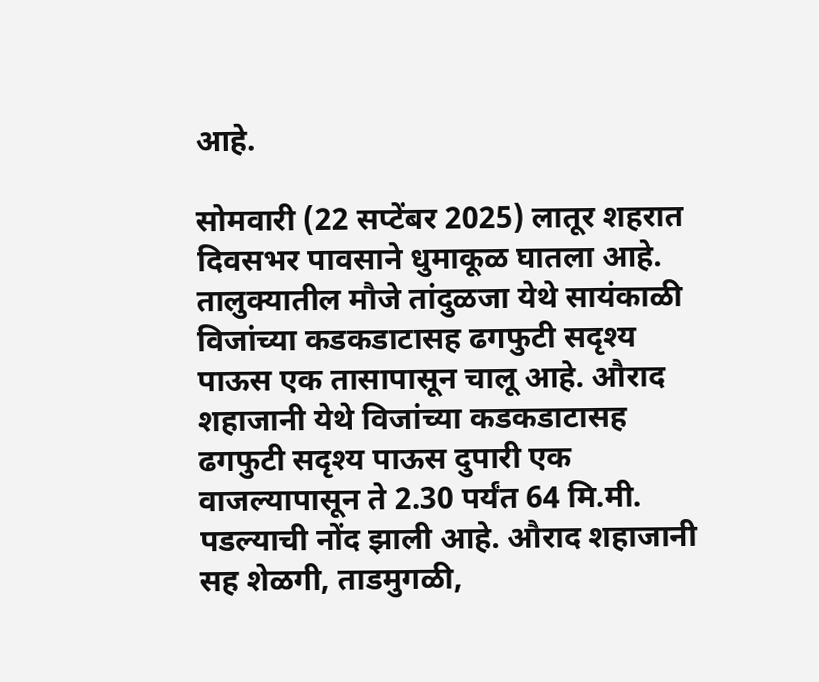आहे.

सोमवारी (22 सप्टेंबर 2025) लातूर शहरात दिवसभर पावसाने धुमाकूळ घातला आहे. तालुक्यातील मौजे तांदुळजा येथे सायंकाळी विजांच्या कडकडाटासह ढगफुटी सदृश्य पाऊस एक तासापासून चालू आहे. औराद शहाजानी येथे विजांच्या कडकडाटासह ढगफुटी सदृश्य पाऊस दुपारी एक वाजल्यापासून ते 2.30 पर्यंत 64 मि.मी. पडल्याची नोंद झाली आहे. औराद शहाजानी सह शेळगी, ताडमुगळी,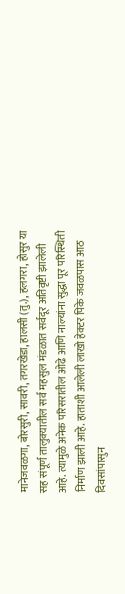मानेजवळगा, बोरसुरी, सावरी, तगरखेडा, हालसी (तु.), हलगरा, होसुर या सह संपूर्ण तालुक्यातील सर्व महसुल मंडळात सर्वदूर अतिवृष्टी झालेली आहे. त्यामुळे अनेक परिसरातील ओढे आणि नाल्यांना सुद्धा पूर परिस्थिती निर्माण झाली आहे. हाताशी आलेली लाखो हेक्टर पिके जवळपास आठ दिवसांपासुन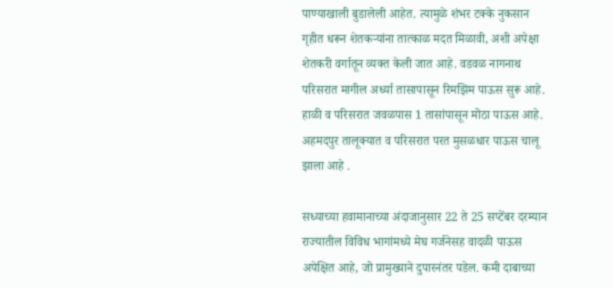पाण्याखाली बुडालेली आहेत. त्यामुळे शंभर टक्के नुकसान गृहीत धरून शेतकऱ्यांना तात्काळ मदत मिळावी, अशी अपेक्षा शेतकरी वर्गातून व्यक्त केली जात आहे. वडवळ नागनाथ परिसरात मागील अर्ध्या तासापासून रिमझिम पाऊस सुरू आहे. हाळी व परिसरात जवळपास 1 तासांपासून मोठा पाऊस आहे. अहमदपुर तालूक्यात व परिसरात परत मुसळधार पाऊस चालू झाला आहे .

सध्याच्या हवामानाच्या अंदाजानुसार 22 ते 25 सप्टेंबर दरम्यान राज्यातील विविध भागांमध्ये मेघ गर्जनेसह वादळी पाऊस अपेक्षित आहे, जो प्रामुख्याने दुपारनंतर पडेल. कमी दाबाच्या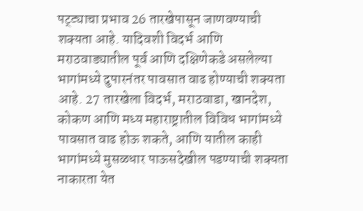पट्ट्याचा प्रभाव 26 तारखेपासून जाणवण्याची शक्यता आहे. यादिवशी विदर्भ आणि मराठवाड्यातील पूर्व आणि दक्षिणेकडे असलेल्या भागांमध्ये दुपारनंतर पावसात वाढ होण्याची शक्यता आहे. 27 तारखेला विदर्भ, मराठवाडा, खानदेश, कोकण आणि मध्य महाराष्ट्रातील विविध भागांमध्ये पावसात वाढ होऊ शकते, आणि यातील काही भागांमध्ये मुसळधार पाऊसदेखील पडण्याची शक्यता नाकारता येत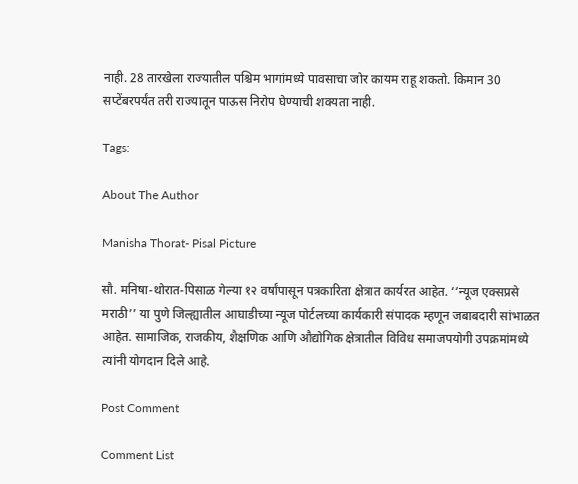नाही. 28 तारखेला राज्यातील पश्चिम भागांमध्ये पावसाचा जोर कायम राहू शकतो. किमान 30 सप्टेंबरपर्यंत तरी राज्यातून पाऊस निरोप घेण्याची शक्यता नाही.

Tags:

About The Author

Manisha Thorat- Pisal Picture

सौ. मनिषा-थोरात-पिसाळ गेल्या १२ वर्षांपासून पत्रकारिता क्षेत्रात कार्यरत आहेत. ‘‘न्यूज एक्सप्रसे मराठी’’ या पुणे जिल्ह्यातील आघाडीच्या न्यूज पोर्टलच्या कार्यकारी संपादक म्हणून जबाबदारी सांभाळत आहेत. सामाजिक, राजकीय, शैक्षणिक आणि औद्योगिक क्षेत्रातील विविध समाजपयोगी उपक्रमांमध्ये त्यांनी योगदान दिले आहे.

Post Comment

Comment List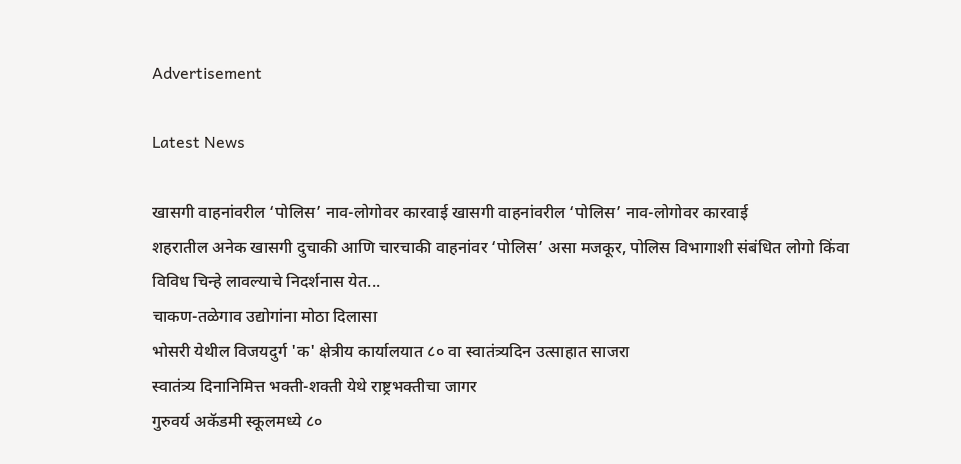Advertisement

Latest News

खासगी वाहनांवरील ‘पोलिस’ नाव-लोगोवर कारवाई खासगी वाहनांवरील ‘पोलिस’ नाव-लोगोवर कारवाई
शहरातील अनेक खासगी दुचाकी आणि चारचाकी वाहनांवर ‘पोलिस’ असा मजकूर, पोलिस विभागाशी संबंधित लोगो किंवा विविध चिन्हे लावल्याचे निदर्शनास येत...
चाकण-तळेगाव उद्योगांना मोठा दिलासा
भोसरी येथील विजयदुर्ग 'क' क्षेत्रीय कार्यालयात ८० वा स्वातंत्र्यदिन उत्साहात साजरा
स्वातंत्र्य दिनानिमित्त भक्ती-शक्ती येथे राष्ट्रभक्तीचा जागर
गुरुवर्य अकॅडमी स्कूलमध्ये ८०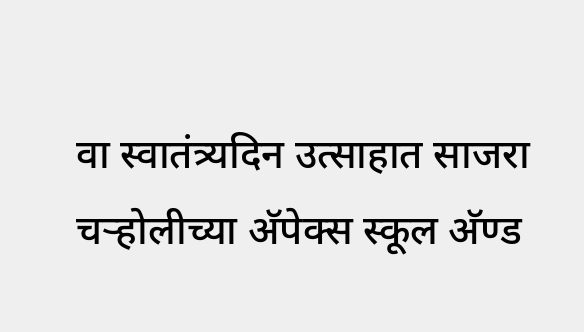वा स्वातंत्र्यदिन उत्साहात साजरा
चऱ्होलीच्या अ‍ॅपेक्स स्कूल अ‍ॅण्ड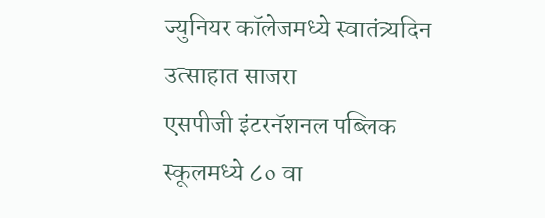ज्युनियर कॉलेजमध्ये स्वातंत्र्यदिन उत्साहात साजरा
एसपीजी इंटरनॅशनल पब्लिक स्कूलमध्ये ८० वा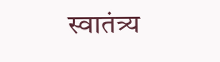स्वातंत्र्य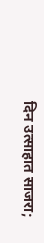दिन उत्साहात साजरा;